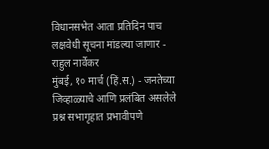विधानसभेत आता प्रतिदिन पाच लक्षवेधी सूचना मांडल्या जाणार - राहुल नार्वेकर
मुंबई, १० मार्च (हिं.स.) - जनतेच्या जिव्हाळ्याचे आणि प्रलंबित असलेले प्रश्न सभागृहात प्रभावीपणे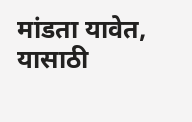मांडता यावेत, यासाठी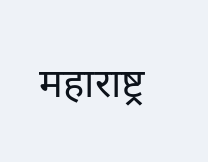महाराष्ट्र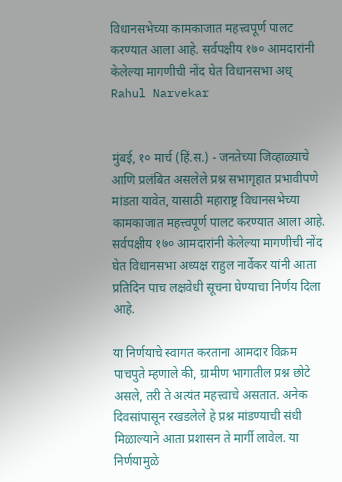विधानसभेच्या कामकाजात महत्त्वपूर्ण पालट करण्यात आला आहे. सर्वपक्षीय १७० आमदारांनी केलेल्या मागणीची नोंद घेत विधानसभा अध्
Rahul Narvekar


मुंबई, १० मार्च (हिं.स.) - जनतेच्या जिव्हाळ्याचे आणि प्रलंबित असलेले प्रश्न सभागृहात प्रभावीपणे मांडता यावेत, यासाठी महाराष्ट्र विधानसभेच्या कामकाजात महत्त्वपूर्ण पालट करण्यात आला आहे. सर्वपक्षीय १७० आमदारांनी केलेल्या मागणीची नोंद घेत विधानसभा अध्यक्ष राहुल नार्वेकर यांनी आता प्रतिदिन पाच लक्षवेधी सूचना घेण्याचा निर्णय दिला आहे.

या निर्णयाचे स्वागत करताना आमदार विक्रम पाचपुते म्हणाले की, ग्रामीण भागातील प्रश्न छोटे असले, तरी ते अत्यंत महत्त्वाचे असतात. अनेक दिवसांपासून रखडलेले हे प्रश्न मांडण्याची संधी मिळाल्याने आता प्रशासन ते मार्गी लावेल. या निर्णयामुळे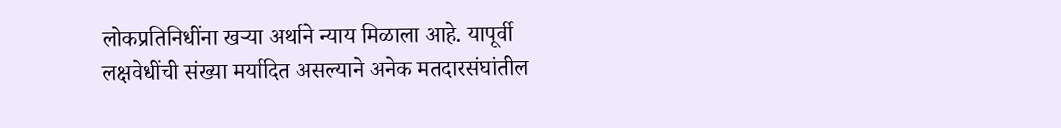लोकप्रतिनिधींना खर्‍या अर्थाने न्याय मिळाला आहे. यापूर्वी लक्षवेधींची संख्या मर्यादित असल्याने अनेक मतदारसंघांतील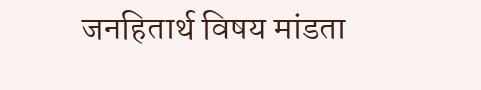जनहितार्थ विषय मांडता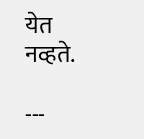येत नव्हते.

---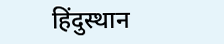हिंदुस्थान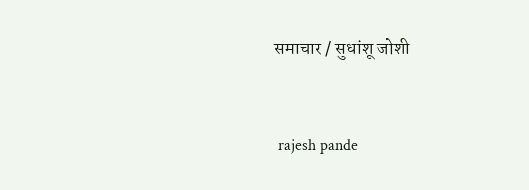समाचार / सुधांशू जोशी


 rajesh pande